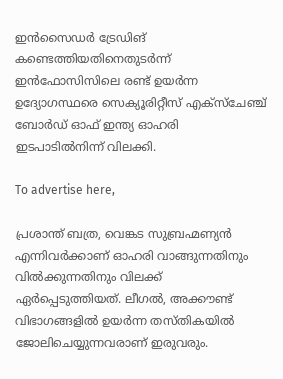ഇൻസൈഡർ ട്രേഡിങ് കണ്ടെത്തിയതിനെതുടർന്ന് ഇൻഫോസിസിലെ രണ്ട് ഉയർന്ന ഉദ്യോഗസ്ഥരെ സെക്യൂരിറ്റീസ് എക്‌സ്‌ചേഞ്ച് ബോർഡ് ഓഫ് ഇന്ത്യ ഓഹരി ഇടപാടിൽനിന്ന് വിലക്കി.

To advertise here,

പ്രശാന്ത് ബത്ര, വെങ്കട സുബ്രഹ്മണ്യൻ എന്നിവർക്കാണ് ഓഹരി വാങ്ങുന്നതിനും വിൽക്കുന്നതിനും വിലക്ക് ഏർപ്പെടുത്തിയത്. ലീഗൽ, അക്കൗണ്ട് വിഭാഗങ്ങളിൽ ഉയർന്ന തസ്തികയിൽ ജോലിചെയ്യുന്നവരാണ് ഇരുവരും.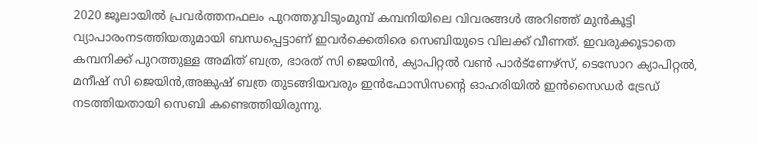2020 ജൂലായിൽ പ്രവർത്തനഫലം പുറത്തുവിടുംമുമ്പ് കമ്പനിയിലെ വിവരങ്ങൾ അറിഞ്ഞ് മുൻകൂട്ടി വ്യാപാരംനടത്തിയതുമായി ബന്ധപ്പെട്ടാണ് ഇവർക്കെതിരെ സെബിയുടെ വിലക്ക് വീണത്. ഇവരുക്കൂടാതെ കമ്പനിക്ക് പുറത്തുള്ള അമിത് ബത്ര, ഭാരത് സി ജെയിൻ, ക്യാപിറ്റൽ വൺ പാർട്‌ണേഴ്‌സ്, ടെസോറ ക്യാപിറ്റൽ, മനീഷ് സി ജെയിൻ,അങ്കുഷ് ബത്ര തുടങ്ങിയവരും ഇൻഫോസിസന്റെ ഓഹരിയിൽ ഇൻസൈഡർ ട്രേഡ് നടത്തിയതായി സെബി കണ്ടെത്തിയിരുന്നു.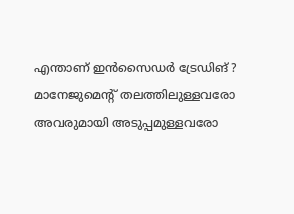എന്താണ് ഇൻസൈഡർ ട്രേഡിങ് ?
മാനേജുമെന്റ് തലത്തിലുള്ളവരോ അവരുമായി അടുപ്പമുള്ളവരോ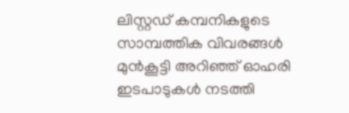ലിസ്റ്റഡ് കമ്പനികളുടെ സാമ്പത്തിക വിവരങ്ങൾ മുൻകൂട്ടി അറിഞ്ഞ് ഓഹരി ഇടപാടുകൾ നടത്തി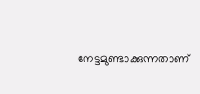നേട്ടമുണ്ടാക്കുന്നതാണ്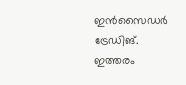ഇൻസൈഡർ ട്രേഡിങ്. ഇത്തരം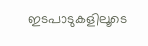ഇടപാടുകളിലൂടെ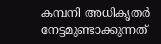കമ്പനി അധികൃതർ നേട്ടമുണ്ടാക്കുന്നത്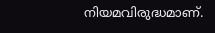നിയമവിരുദ്ധമാണ്.